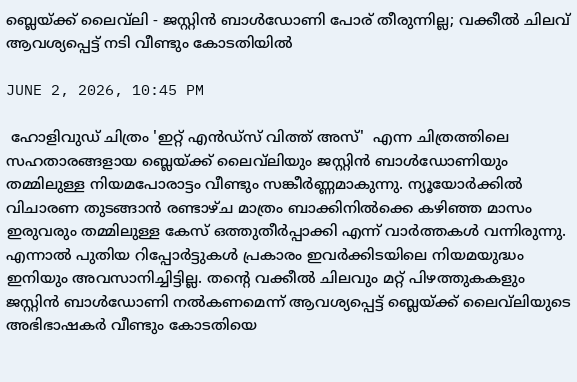ബ്ലെയ്ക്ക് ലൈവ്‌ലി - ജസ്റ്റിൻ ബാൾഡോണി പോര് തീരുന്നില്ല; വക്കീൽ ചിലവ് ആവശ്യപ്പെട്ട് നടി വീണ്ടും കോടതിയിൽ

JUNE 2, 2026, 10:45 PM

 ഹോളിവുഡ് ചിത്രം 'ഇറ്റ് എൻഡ്സ് വിത്ത് അസ്'  എന്ന ചിത്രത്തിലെ സഹതാരങ്ങളായ ബ്ലെയ്ക്ക് ലൈവ്‌ലിയും ജസ്റ്റിൻ ബാൾഡോണിയും തമ്മിലുള്ള നിയമപോരാട്ടം വീണ്ടും സങ്കീർണ്ണമാകുന്നു. ന്യൂയോർക്കിൽ വിചാരണ തുടങ്ങാൻ രണ്ടാഴ്ച മാത്രം ബാക്കിനിൽക്കെ കഴിഞ്ഞ മാസം ഇരുവരും തമ്മിലുള്ള കേസ് ഒത്തുതീർപ്പാക്കി എന്ന് വാർത്തകൾ വന്നിരുന്നു. എന്നാൽ പുതിയ റിപ്പോർട്ടുകൾ പ്രകാരം ഇവർക്കിടയിലെ നിയമയുദ്ധം ഇനിയും അവസാനിച്ചിട്ടില്ല. തന്റെ വക്കീൽ ചിലവും മറ്റ് പിഴത്തുകകളും ജസ്റ്റിൻ ബാൾഡോണി നൽകണമെന്ന് ആവശ്യപ്പെട്ട് ബ്ലെയ്ക്ക് ലൈവ്‌ലിയുടെ അഭിഭാഷകർ വീണ്ടും കോടതിയെ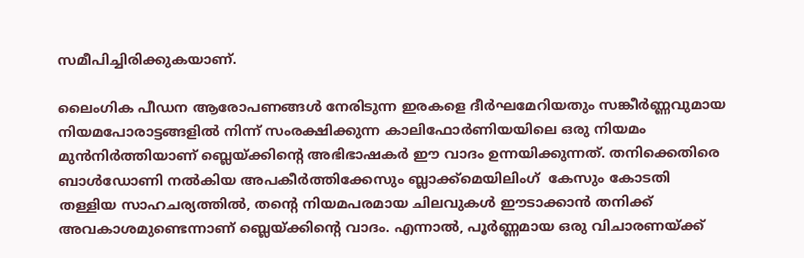സമീപിച്ചിരിക്കുകയാണ്.

ലൈംഗിക പീഡന ആരോപണങ്ങൾ നേരിടുന്ന ഇരകളെ ദീർഘമേറിയതും സങ്കീർണ്ണവുമായ നിയമപോരാട്ടങ്ങളിൽ നിന്ന് സംരക്ഷിക്കുന്ന കാലിഫോർണിയയിലെ ഒരു നിയമം മുൻനിർത്തിയാണ് ബ്ലെയ്ക്കിന്റെ അഭിഭാഷകർ ഈ വാദം ഉന്നയിക്കുന്നത്. തനിക്കെതിരെ ബാൾഡോണി നൽകിയ അപകീർത്തിക്കേസും ബ്ലാക്ക്‌മെയിലിംഗ്  കേസും കോടതി തള്ളിയ സാഹചര്യത്തിൽ, തന്റെ നിയമപരമായ ചിലവുകൾ ഈടാക്കാൻ തനിക്ക് അവകാശമുണ്ടെന്നാണ് ബ്ലെയ്ക്കിന്റെ വാദം. എന്നാൽ, പൂർണ്ണമായ ഒരു വിചാരണയ്ക്ക്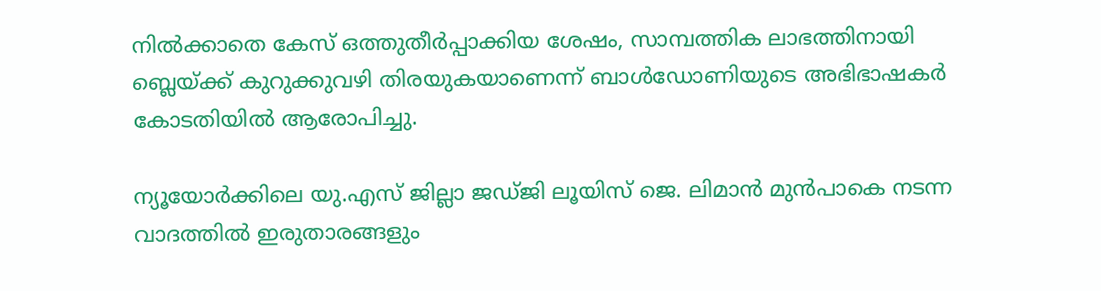നിൽക്കാതെ കേസ് ഒത്തുതീർപ്പാക്കിയ ശേഷം, സാമ്പത്തിക ലാഭത്തിനായി ബ്ലെയ്ക്ക് കുറുക്കുവഴി തിരയുകയാണെന്ന് ബാൾഡോണിയുടെ അഭിഭാഷകർ കോടതിയിൽ ആരോപിച്ചു.

ന്യൂയോർക്കിലെ യു.എസ് ജില്ലാ ജഡ്ജി ലൂയിസ് ജെ. ലിമാൻ മുൻപാകെ നടന്ന വാദത്തിൽ ഇരുതാരങ്ങളും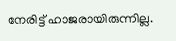നേരിട്ട് ഹാജരായിരുന്നില്ല.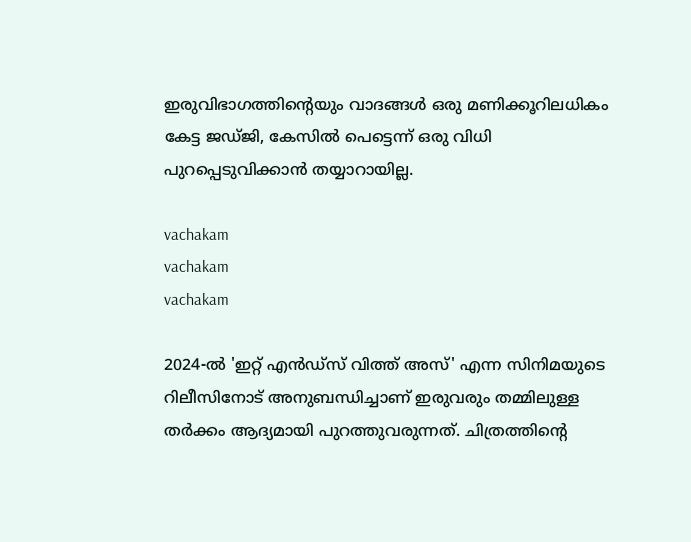ഇരുവിഭാഗത്തിന്റെയും വാദങ്ങൾ ഒരു മണിക്കൂറിലധികം കേട്ട ജഡ്ജി, കേസിൽ പെട്ടെന്ന് ഒരു വിധി പുറപ്പെടുവിക്കാൻ തയ്യാറായില്ല.

vachakam
vachakam
vachakam

2024-ൽ 'ഇറ്റ് എൻഡ്സ് വിത്ത് അസ്' എന്ന സിനിമയുടെ റിലീസിനോട് അനുബന്ധിച്ചാണ് ഇരുവരും തമ്മിലുള്ള തർക്കം ആദ്യമായി പുറത്തുവരുന്നത്. ചിത്രത്തിന്റെ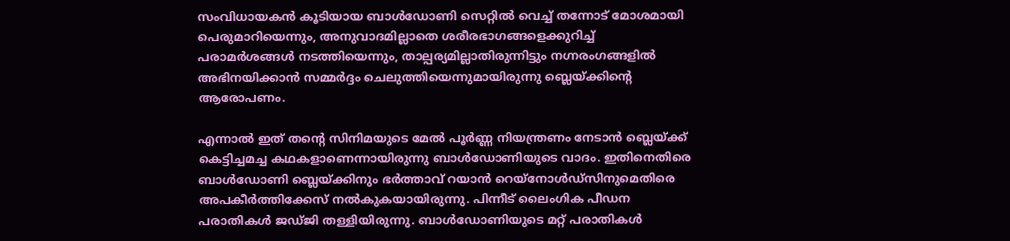സംവിധായകൻ കൂടിയായ ബാൾഡോണി സെറ്റിൽ വെച്ച് തന്നോട് മോശമായി പെരുമാറിയെന്നും, അനുവാദമില്ലാതെ ശരീരഭാഗങ്ങളെക്കുറിച്ച് പരാമർശങ്ങൾ നടത്തിയെന്നും, താല്പര്യമില്ലാതിരുന്നിട്ടും നഗ്നരംഗങ്ങളിൽ അഭിനയിക്കാൻ സമ്മർദ്ദം ചെലുത്തിയെന്നുമായിരുന്നു ബ്ലെയ്ക്കിന്റെ ആരോപണം.

എന്നാൽ ഇത് തന്റെ സിനിമയുടെ മേൽ പൂർണ്ണ നിയന്ത്രണം നേടാൻ ബ്ലെയ്ക്ക് കെട്ടിച്ചമച്ച കഥകളാണെന്നായിരുന്നു ബാൾഡോണിയുടെ വാദം. ഇതിനെതിരെ ബാൾഡോണി ബ്ലെയ്ക്കിനും ഭർത്താവ് റയാൻ റെയ്നോൾഡ്സിനുമെതിരെ അപകീർത്തിക്കേസ് നൽകുകയായിരുന്നു. പിന്നീട് ലൈംഗിക പീഡന പരാതികൾ ജഡ്ജി തള്ളിയിരുന്നു. ബാൾഡോണിയുടെ മറ്റ് പരാതികൾ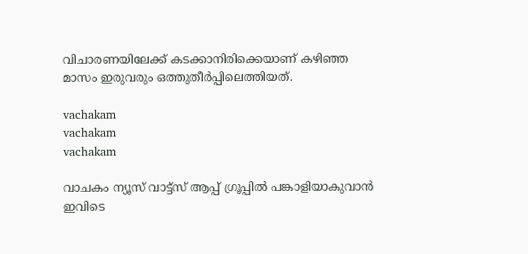വിചാരണയിലേക്ക് കടക്കാനിരിക്കെയാണ് കഴിഞ്ഞ മാസം ഇരുവരും ഒത്തുതീർപ്പിലെത്തിയത്.

vachakam
vachakam
vachakam

വാചകം ന്യൂസ് വാട്ട്സ് ആപ്പ് ഗ്രൂപ്പിൽ പങ്കാളിയാകുവാൻ ഇവിടെ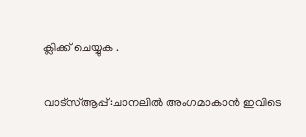ക്ലിക്ക് ചെയ്യുക .

വാട്സ്ആപ്പ്:ചാനലിൽ അംഗമാകാൻ ഇവിടെ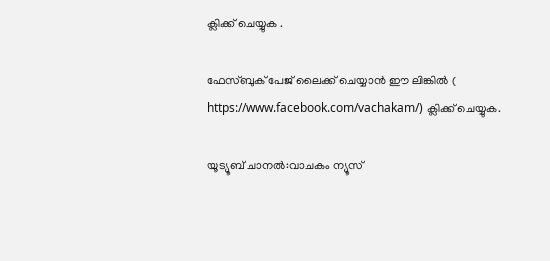ക്ലിക്ക് ചെയ്യുക .

ഫേസ്ബുക് പേജ് ലൈക്ക് ചെയ്യാൻ ഈ ലിങ്കിൽ (
https://www.facebook.com/vachakam/) ക്ലിക്ക് ചെയ്യുക.

യൂട്യൂബ് ചാനൽ:വാചകം ന്യൂസ്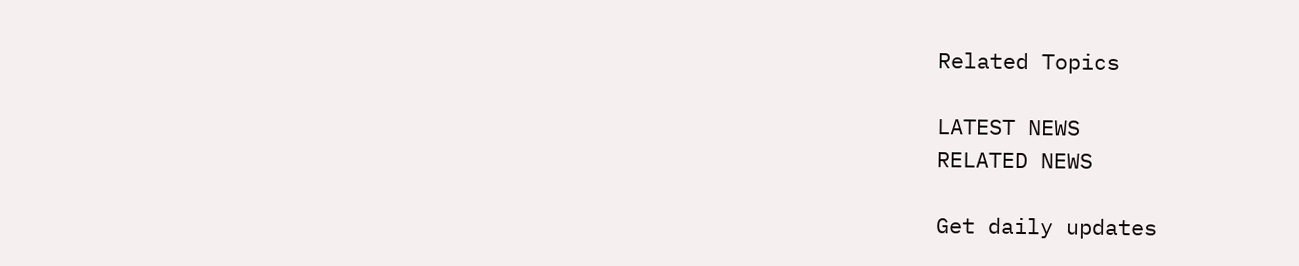Related Topics

LATEST NEWS
RELATED NEWS

Get daily updates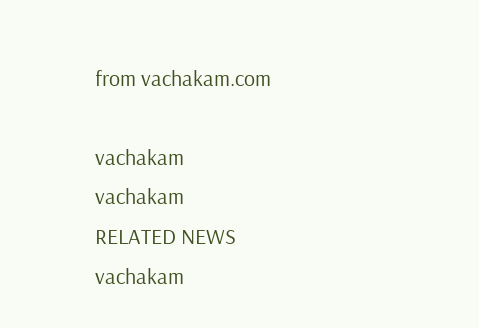from vachakam.com

vachakam
vachakam
RELATED NEWS
vachakam